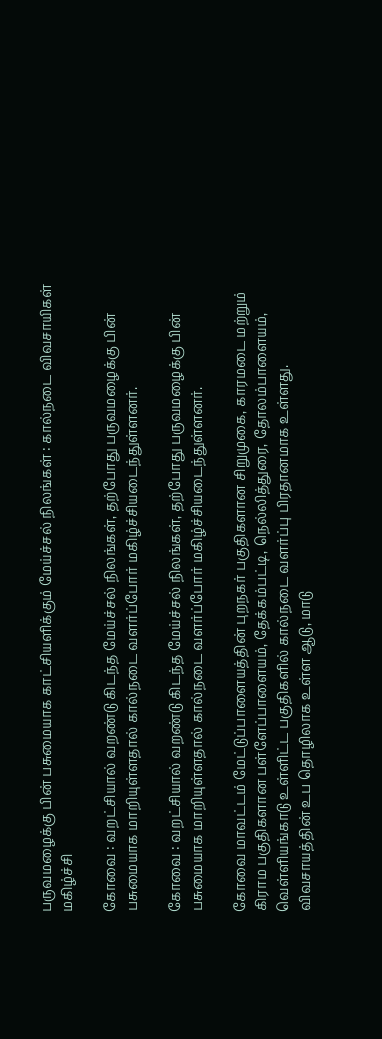பருவமழைக்கு பின் பசுமையாக காட்சியளிக்கும் மேய்ச்சல் நிலங்கள் : கால்நடை விவசாயிகள் மகிழ்ச்சி

கோவை : வறட்சியால் வறண்டு கிடந்த மேய்ச்சல் நிலங்கள், தற்போது பருவமழைக்கு பின் பசுமையாக மாறியுள்ளதால் கால்நடை வளர்ப்போர் மகிழ்ச்சியடைந்துள்ளனர்.

கோவை : வறட்சியால் வறண்டு கிடந்த மேய்ச்சல் நிலங்கள், தற்போது பருவமழைக்கு பின் பசுமையாக மாறியுள்ளதால் கால்நடை வளர்ப்போர் மகிழ்ச்சியடைந்துள்ளனர்.

கோவை மாவட்டம் மேட்டுப்பாளையத்தின் புறநகர் பகுதிகளான சிறுமுகை, காரமடை மற்றும் கிராம பகுதிகளான பள்ளேப்பாளையம், தேக்கம்பட்டி, நெல்லித்துரை, தோலம்பாளையம், வெள்ளியங்காடு உள்ளிட்ட பகுதிகளில் கால்நடை வளர்ப்பு பிரதானமாக உள்ளது. விவசாயத்தின் உப தொழிலாக உள்ள ஆடு, மாடு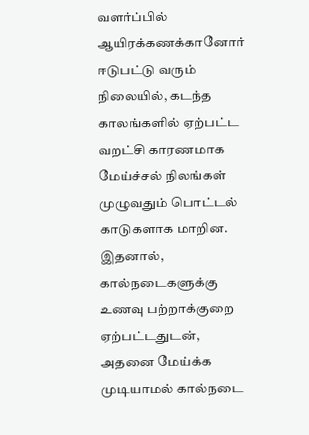வளர்ப்பில் ஆயிரக்கணக்கானோர் ஈடுபட்டு வரும் நிலையில், கடந்த காலங்களில் ஏற்பட்ட வறட்சி காரணமாக மேய்ச்சல் நிலங்கள் முழுவதும் பொட்டல் காடுகளாக மாறின. இதனால், கால்நடைகளுக்கு உணவு பற்றாக்குறை ஏற்பட்டதுடன், அதனை மேய்க்க முடியாமல் கால்நடை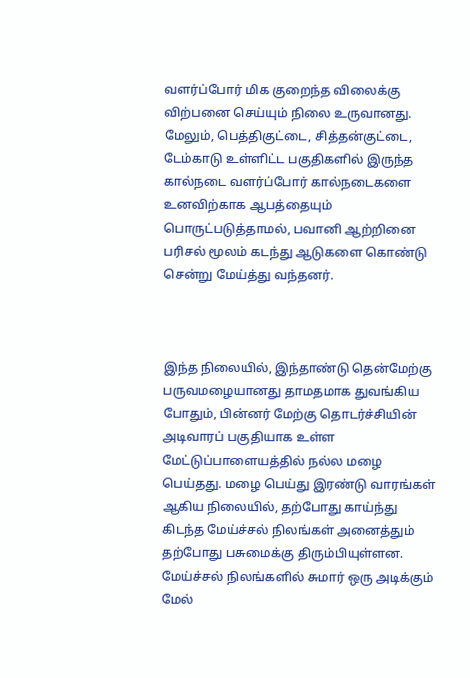வளர்ப்போர் மிக குறைந்த விலைக்கு விற்பனை செய்யும் நிலை உருவானது. மேலும், பெத்திகுட்டை, சித்தன்குட்டை, டேம்காடு உள்ளிட்ட பகுதிகளில் இருந்த கால்நடை வளர்ப்போர் கால்நடைகளை உனவிற்காக ஆபத்தையும் பொருட்படுத்தாமல், பவானி ஆற்றினை பரிசல் மூலம் கடந்து ஆடுகளை கொண்டு சென்று மேய்த்து வந்தனர்.



இந்த நிலையில், இந்தாண்டு தென்மேற்கு பருவமழையானது தாமதமாக துவங்கிய போதும், பின்னர் மேற்கு தொடர்ச்சியின் அடிவாரப் பகுதியாக உள்ள மேட்டுப்பாளையத்தில் நல்ல மழை பெய்தது. மழை பெய்து இரண்டு வாரங்கள் ஆகிய நிலையில், தற்போது காய்ந்து கிடந்த மேய்ச்சல் நிலங்கள் அனைத்தும் தற்போது பசுமைக்கு திரும்பியுள்ளன. மேய்ச்சல் நிலங்களில் சுமார் ஒரு அடிக்கும் மேல்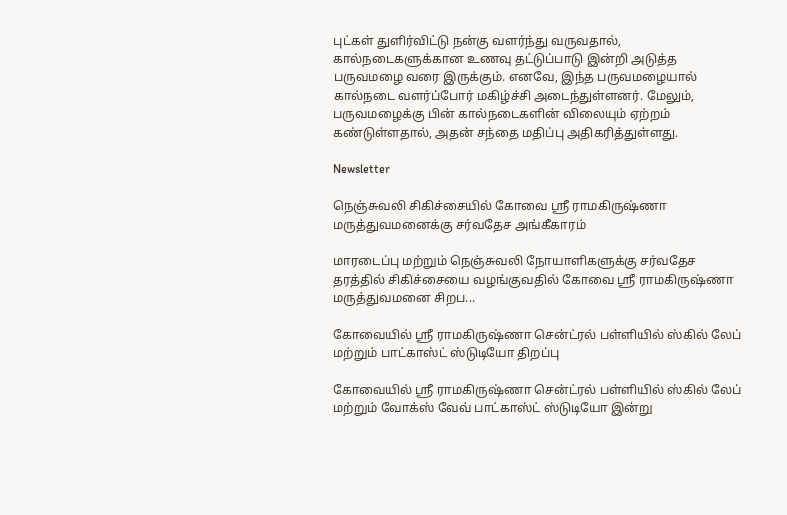புட்கள் துளிர்விட்டு நன்கு வளர்ந்து வருவதால், கால்நடைகளுக்கான உணவு தட்டுப்பாடு இன்றி அடுத்த பருவமழை வரை இருக்கும். எனவே, இந்த பருவமழையால் கால்நடை வளர்ப்போர் மகிழ்ச்சி அடைந்துள்ளனர். மேலும், பருவமழைக்கு பின் கால்நடைகளின் விலையும் ஏற்றம் கண்டுள்ளதால், அதன் சந்தை மதிப்பு அதிகரித்துள்ளது.

Newsletter

நெஞ்சுவலி சிகிச்சையில் கோவை ஸ்ரீ ராமகிருஷ்ணா மருத்துவமனைக்கு சர்வதேச அங்கீகாரம்

மாரடைப்பு மற்றும் நெஞ்சுவலி நோயாளிகளுக்கு சர்வதேச தரத்தில் சிகிச்சையை வழங்குவதில் கோவை ஸ்ரீ ராமகிருஷ்ணா மருத்துவமனை சிறப...

கோவையில் ஸ்ரீ ராமகிருஷ்ணா சென்ட்ரல் பள்ளியில் ஸ்கில் லேப் மற்றும் பாட்காஸ்ட் ஸ்டுடியோ திறப்பு

கோவையில் ஸ்ரீ ராமகிருஷ்ணா சென்ட்ரல் பள்ளியில் ஸ்கில் லேப் மற்றும் வோக்ஸ் வேவ் பாட்காஸ்ட் ஸ்டுடியோ இன்று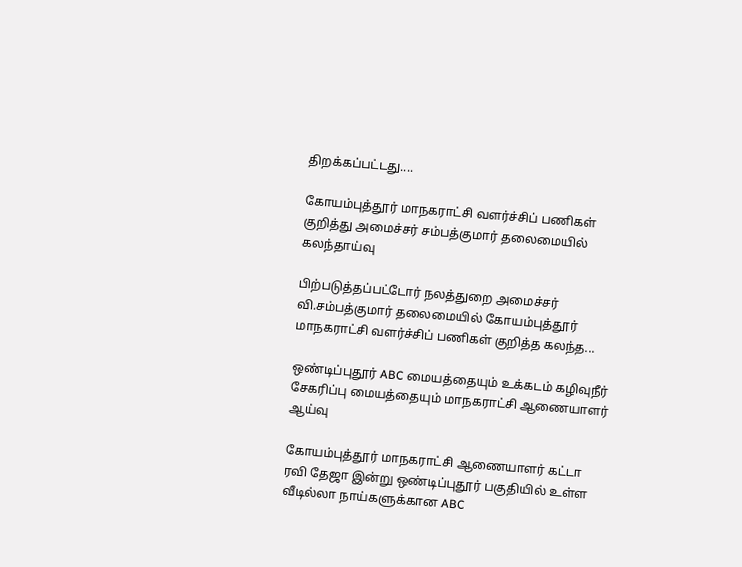திறக்கப்பட்டது....

கோயம்புத்தூர் மாநகராட்சி வளர்ச்சிப் பணிகள் குறித்து அமைச்சர் சம்பத்குமார் தலைமையில் கலந்தாய்வு

பிற்படுத்தப்பட்டோர் நலத்துறை அமைச்சர் வி.சம்பத்குமார் தலைமையில் கோயம்புத்தூர் மாநகராட்சி வளர்ச்சிப் பணிகள் குறித்த கலந்த...

ஒண்டிப்புதூர் ABC மையத்தையும் உக்கடம் கழிவுநீர் சேகரிப்பு மையத்தையும் மாநகராட்சி ஆணையாளர் ஆய்வு

கோயம்புத்தூர் மாநகராட்சி ஆணையாளர் கட்டா ரவி தேஜா இன்று ஒண்டிப்புதூர் பகுதியில் உள்ள வீடில்லா நாய்களுக்கான ABC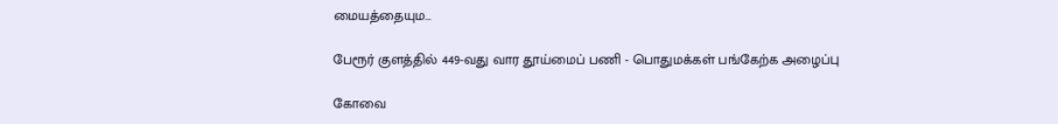மையத்தையும...

பேரூர் குளத்தில் 449-வது வார தூய்மைப் பணி - பொதுமக்கள் பங்கேற்க அழைப்பு

கோவை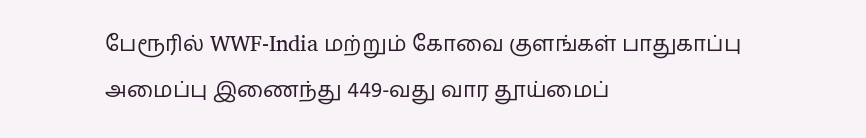பேரூரில் WWF-India மற்றும் கோவை குளங்கள் பாதுகாப்பு அமைப்பு இணைந்து 449-வது வார தூய்மைப்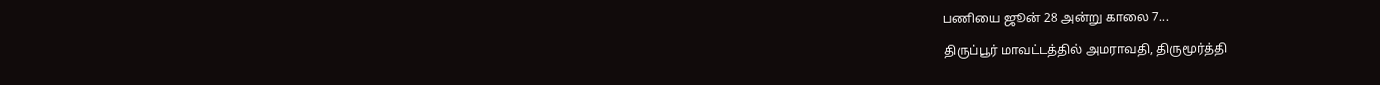பணியை ஜூன் 28 அன்று காலை 7...

திருப்பூர் மாவட்டத்தில் அமராவதி, திருமூர்த்தி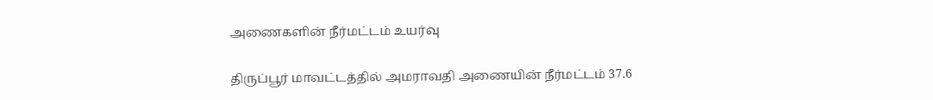அணைகளின் நீர்மட்டம் உயர்வு

திருப்பூர் மாவட்டத்தில் அமராவதி அணையின் நீர்மட்டம் 37.6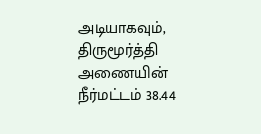அடியாகவும், திருமூர்த்தி அணையின் நீர்மட்டம் 38.44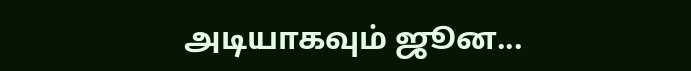அடியாகவும் ஜூன...